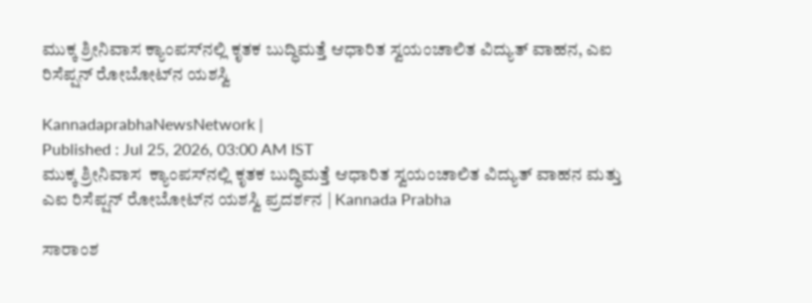ಮುಕ್ಕ ಶ್ರೀನಿವಾಸ ಕ್ಯಾಂಪಸ್‌ನಲ್ಲಿ ಕೃತಕ ಬುದ್ಧಿಮತ್ತೆ ಆಧಾರಿತ ಸ್ವಯಂಚಾಲಿತ ವಿದ್ಯುತ್ ವಾಹನ, ಎಐ ರಿಸೆಪ್ಷನ್ ರೋಬೋಟ್‌ನ ಯಶಸ್ವಿ

KannadaprabhaNewsNetwork |
Published : Jul 25, 2026, 03:00 AM IST
ಮುಕ್ಕ ಶ್ರೀನಿವಾಸ  ಕ್ಯಾಂಪಸ್‌ನಲ್ಲಿ ಕೃತಕ ಬುದ್ಧಿಮತ್ತೆ ಆಧಾರಿತ ಸ್ವಯಂಚಾಲಿತ ವಿದ್ಯುತ್ ವಾಹನ ಮತ್ತು ಎಐ ರಿಸೆಪ್ಷನ್ ರೋಬೋಟ್‌ನ ಯಶಸ್ವಿ ಪ್ರದರ್ಶನ | Kannada Prabha

ಸಾರಾಂಶ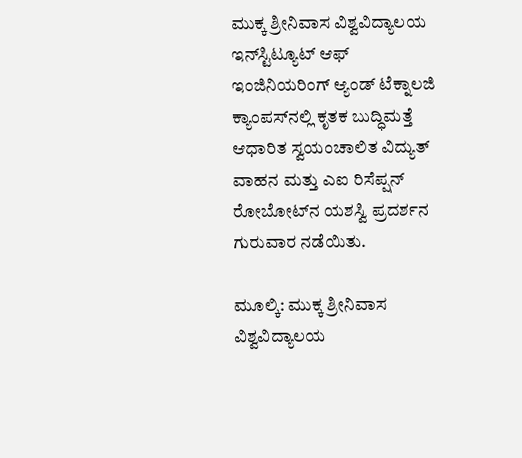ಮುಕ್ಕ ಶ್ರೀನಿವಾಸ ವಿಶ್ವವಿದ್ಯಾಲಯ ಇನ್‌ಸ್ಟಿಟ್ಯೂಟ್ ಆಫ್ ಇಂಜಿನಿಯರಿಂಗ್‌ ಆ್ಯಂಡ್ ಟೆಕ್ನಾಲಜಿ ಕ್ಯಾಂಪಸ್‌ನಲ್ಲಿ ಕೃತಕ ಬುದ್ಧಿಮತ್ತೆ ಆಧಾರಿತ ಸ್ವಯಂಚಾಲಿತ ವಿದ್ಯುತ್ ವಾಹನ ಮತ್ತು ಎಐ ರಿಸೆಪ್ಷನ್ ರೋಬೋಟ್‌ನ ಯಶಸ್ವಿ ಪ್ರದರ್ಶನ ಗುರುವಾರ ನಡೆಯಿತು.

ಮೂಲ್ಕಿ: ಮುಕ್ಕ ಶ್ರೀನಿವಾಸ ವಿಶ್ವವಿದ್ಯಾಲಯ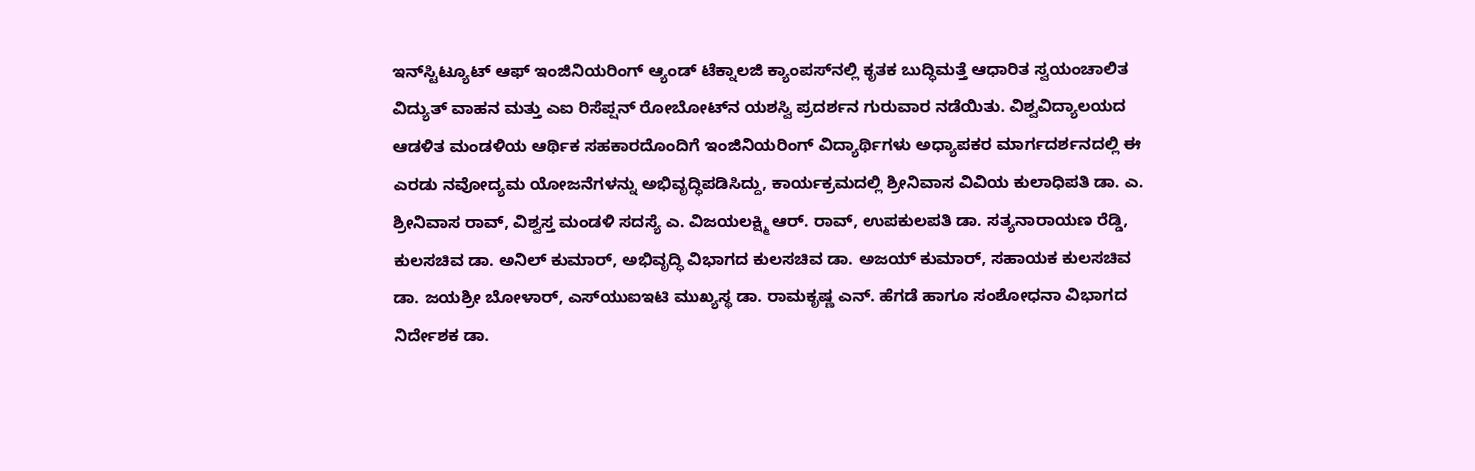ಇನ್‌ಸ್ಟಿಟ್ಯೂಟ್ ಆಫ್ ಇಂಜಿನಿಯರಿಂಗ್‌ ಆ್ಯಂಡ್ ಟೆಕ್ನಾಲಜಿ ಕ್ಯಾಂಪಸ್‌ನಲ್ಲಿ ಕೃತಕ ಬುದ್ಧಿಮತ್ತೆ ಆಧಾರಿತ ಸ್ವಯಂಚಾಲಿತ ವಿದ್ಯುತ್ ವಾಹನ ಮತ್ತು ಎಐ ರಿಸೆಪ್ಷನ್ ರೋಬೋಟ್‌ನ ಯಶಸ್ವಿ ಪ್ರದರ್ಶನ ಗುರುವಾರ ನಡೆಯಿತು. ವಿಶ್ವವಿದ್ಯಾಲಯದ ಆಡಳಿತ ಮಂಡಳಿಯ ಆರ್ಥಿಕ ಸಹಕಾರದೊಂದಿಗೆ ಇಂಜಿನಿಯರಿಂಗ್ ವಿದ್ಯಾರ್ಥಿಗಳು ಅಧ್ಯಾಪಕರ ಮಾರ್ಗದರ್ಶನದಲ್ಲಿ ಈ ಎರಡು ನವೋದ್ಯಮ ಯೋಜನೆಗಳನ್ನು ಅಭಿವೃದ್ಧಿಪಡಿಸಿದ್ದು, ಕಾರ್ಯಕ್ರಮದಲ್ಲಿ ಶ್ರೀನಿವಾಸ ವಿವಿಯ ಕುಲಾಧಿಪತಿ ಡಾ. ಎ. ಶ್ರೀನಿವಾಸ ರಾವ್, ವಿಶ್ವಸ್ತ ಮಂಡಳಿ ಸದಸ್ಯೆ ಎ. ವಿಜಯಲಕ್ಷ್ಮಿ ಆರ್. ರಾವ್, ಉಪಕುಲಪತಿ ಡಾ. ಸತ್ಯನಾರಾಯಣ ರೆಡ್ಡಿ, ಕುಲಸಚಿವ ಡಾ. ಅನಿಲ್ ಕುಮಾರ್, ಅಭಿವೃದ್ಧಿ ವಿಭಾಗದ ಕುಲಸಚಿವ ಡಾ. ಅಜಯ್ ಕುಮಾರ್, ಸಹಾಯಕ ಕುಲಸಚಿವ ಡಾ. ಜಯಶ್ರೀ ಬೋಳಾರ್, ಎಸ್‌ಯುಐಇಟಿ ಮುಖ್ಯಸ್ಥ ಡಾ. ರಾಮಕೃಷ್ಣ ಎನ್. ಹೆಗಡೆ ಹಾಗೂ ಸಂಶೋಧನಾ ವಿಭಾಗದ ನಿರ್ದೇಶಕ ಡಾ.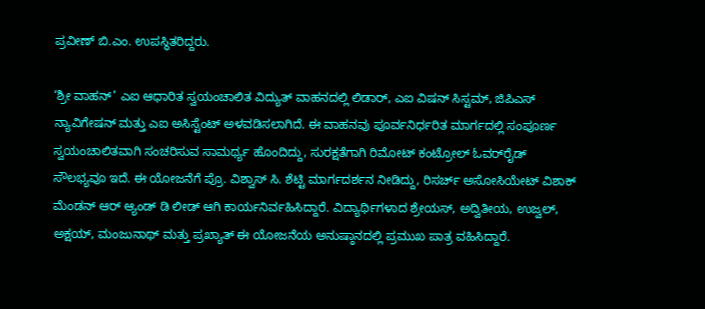ಪ್ರವೀಣ್ ಬಿ.ಎಂ. ಉಪಸ್ಥಿತರಿದ್ದರು.

‘ಶ್ರೀ ವಾಹನ್’ ಎಐ ಆಧಾರಿತ ಸ್ವಯಂಚಾಲಿತ ವಿದ್ಯುತ್ ವಾಹನದಲ್ಲಿ ಲಿಡಾರ್, ಎಐ ವಿಷನ್ ಸಿಸ್ಟಮ್, ಜಿಪಿಎಸ್ ನ್ಯಾವಿಗೇಷನ್ ಮತ್ತು ಎಐ ಅಸಿಸ್ಟೆಂಟ್ ಅಳವಡಿಸಲಾಗಿದೆ. ಈ ವಾಹನವು ಪೂರ್ವನಿರ್ಧರಿತ ಮಾರ್ಗದಲ್ಲಿ ಸಂಪೂರ್ಣ ಸ್ವಯಂಚಾಲಿತವಾಗಿ ಸಂಚರಿಸುವ ಸಾಮರ್ಥ್ಯ ಹೊಂದಿದ್ದು, ಸುರಕ್ಷತೆಗಾಗಿ ರಿಮೋಟ್ ಕಂಟ್ರೋಲ್ ಓವರ್‌ರೈಡ್ ಸೌಲಭ್ಯವೂ ಇದೆ. ಈ ಯೋಜನೆಗೆ ಪ್ರೊ. ವಿಶ್ವಾಸ್ ಸಿ. ಶೆಟ್ಟಿ ಮಾರ್ಗದರ್ಶನ ನೀಡಿದ್ದು, ರಿಸರ್ಚ್ ಅಸೋಸಿಯೇಟ್ ವಿಶಾಕ್ ಮೆಂಡನ್ ಆರ್ ಆ್ಯಂಡ್ ಡಿ ಲೀಡ್ ಆಗಿ ಕಾರ್ಯನಿರ್ವಹಿಸಿದ್ದಾರೆ. ವಿದ್ಯಾರ್ಥಿಗಳಾದ ಶ್ರೇಯಸ್, ಅದ್ವಿತೀಯ, ಉಜ್ವಲ್, ಅಕ್ಷಯ್, ಮಂಜುನಾಥ್ ಮತ್ತು ಪ್ರಖ್ಯಾತ್ ಈ ಯೋಜನೆಯ ಅನುಷ್ಠಾನದಲ್ಲಿ ಪ್ರಮುಖ ಪಾತ್ರ ವಹಿಸಿದ್ದಾರೆ.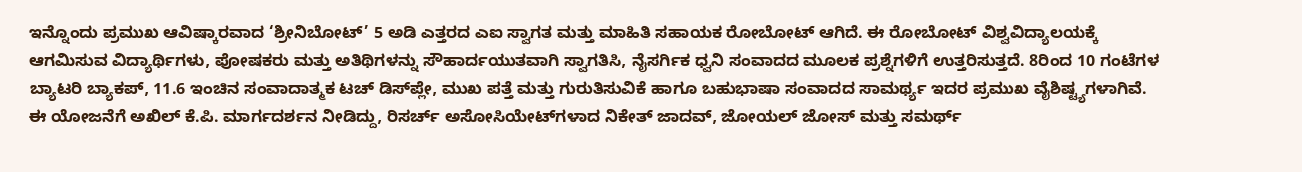ಇನ್ನೊಂದು ಪ್ರಮುಖ ಆವಿಷ್ಕಾರವಾದ ‘ಶ್ರೀನಿಬೋಟ್’ 5 ಅಡಿ ಎತ್ತರದ ಎಐ ಸ್ವಾಗತ ಮತ್ತು ಮಾಹಿತಿ ಸಹಾಯಕ ರೋಬೋಟ್ ಆಗಿದೆ. ಈ ರೋಬೋಟ್ ವಿಶ್ವವಿದ್ಯಾಲಯಕ್ಕೆ ಆಗಮಿಸುವ ವಿದ್ಯಾರ್ಥಿಗಳು, ಪೋಷಕರು ಮತ್ತು ಅತಿಥಿಗಳನ್ನು ಸೌಹಾರ್ದಯುತವಾಗಿ ಸ್ವಾಗತಿಸಿ, ನೈಸರ್ಗಿಕ ಧ್ವನಿ ಸಂವಾದದ ಮೂಲಕ ಪ್ರಶ್ನೆಗಳಿಗೆ ಉತ್ತರಿಸುತ್ತದೆ. 8ರಿಂದ 10 ಗಂಟೆಗಳ ಬ್ಯಾಟರಿ ಬ್ಯಾಕಪ್, 11.6 ಇಂಚಿನ ಸಂವಾದಾತ್ಮಕ ಟಚ್ ಡಿಸ್‌ಪ್ಲೇ, ಮುಖ ಪತ್ತೆ ಮತ್ತು ಗುರುತಿಸುವಿಕೆ ಹಾಗೂ ಬಹುಭಾಷಾ ಸಂವಾದದ ಸಾಮರ್ಥ್ಯ ಇದರ ಪ್ರಮುಖ ವೈಶಿಷ್ಟ್ಯಗಳಾಗಿವೆ. ಈ ಯೋಜನೆಗೆ ಅಖಿಲ್ ಕೆ.ಪಿ. ಮಾರ್ಗದರ್ಶನ ನೀಡಿದ್ದು, ರಿಸರ್ಚ್ ಅಸೋಸಿಯೇಟ್‌ಗಳಾದ ನಿಕೇತ್ ಜಾದವ್, ಜೋಯಲ್ ಜೋಸ್ ಮತ್ತು ಸಮರ್ಥ್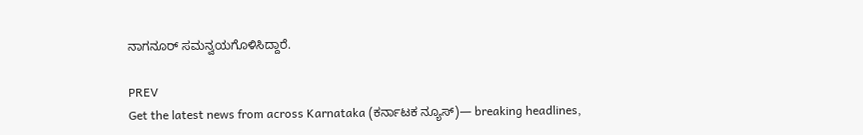ನಾಗನೂರ್ ಸಮನ್ವಯಗೊಳಿಸಿದ್ದಾರೆ.

PREV
Get the latest news from across Karnataka (ಕರ್ನಾಟಕ ನ್ಯೂಸ್)— breaking headlines,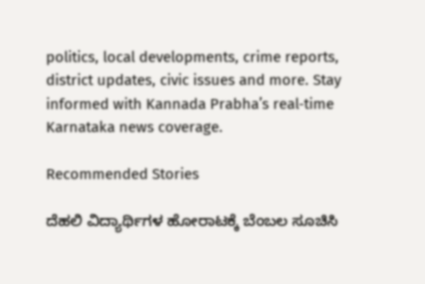politics, local developments, crime reports, district updates, civic issues and more. Stay informed with Kannada Prabha’s real‑time Karnataka news coverage.

Recommended Stories

ದೆಹಲಿ ವಿದ್ಯಾರ್ಥಿಗಳ ಹೋರಾಟಕ್ಕೆ ಬೆಂಬಲ ಸೂಚಿಸಿ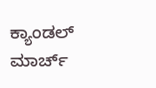ಕ್ಯಾಂಡಲ್ ಮಾರ್ಚ್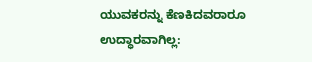ಯುವಕರನ್ನು ಕೆಣಕಿದವರಾರೂ ಉದ್ಧಾರವಾಗಿಲ್ಲ: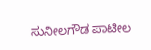ಸುನೀಲಗೌಡ ಪಾಟೀಲ